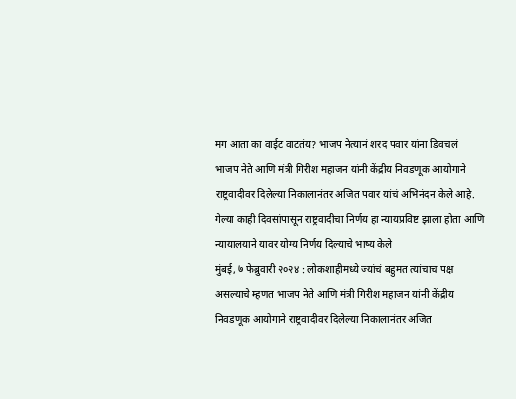मग आता का वाईट वाटतंय? भाजप नेत्यानं शरद पवार यांना डिवचलं
भाजप नेते आणि मंत्री गिरीश महाजन यांनी केंद्रीय निवडणूक आयोगाने राष्ट्रवादीवर दिलेल्या निकालानंतर अजित पवार यांचं अभिनंदन केले आहे. गेल्या काही दिवसांपासून राष्ट्रवादीचा निर्णय हा न्यायप्रविष्ट झाला होता आणि न्यायालयाने यावर योग्य निर्णय दिल्याचे भाष्य केले
मुंबई, ७ फेब्रुवारी २०२४ : लोकशाहीमध्ये ज्यांचं बहुमत त्यांचाच पक्ष असल्याचे म्हणत भाजप नेते आणि मंत्री गिरीश महाजन यांनी केंद्रीय निवडणूक आयोगाने राष्ट्रवादीवर दिलेल्या निकालानंतर अजित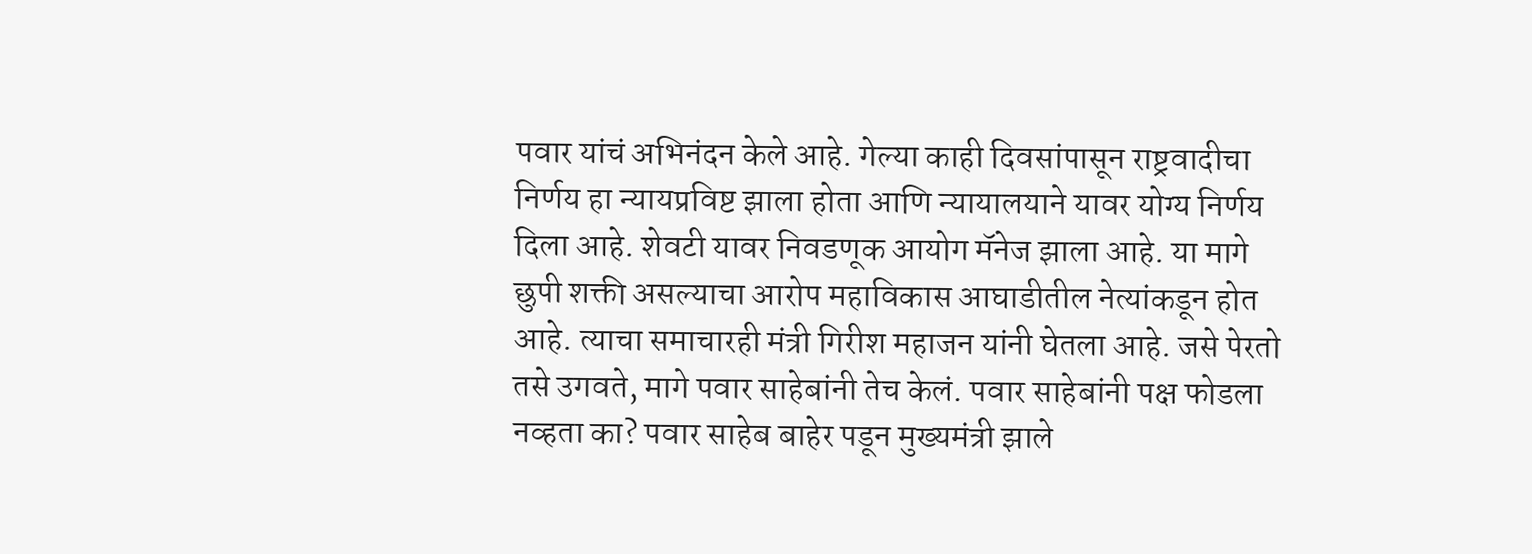पवार यांचं अभिनंदन केले आहे. गेल्या काही दिवसांपासून राष्ट्रवादीचा निर्णय हा न्यायप्रविष्ट झाला होता आणि न्यायालयाने यावर योग्य निर्णय दिला आहे. शेवटी यावर निवडणूक आयोग मॅनेज झाला आहे. या मागे छुपी शक्ती असल्याचा आरोप महाविकास आघाडीतील नेत्यांकडून होत आहे. त्याचा समाचारही मंत्री गिरीश महाजन यांनी घेतला आहे. जसे पेरतो तसे उगवते, मागे पवार साहेबांनी तेच केलं. पवार साहेबांनी पक्ष फोडला नव्हता का? पवार साहेब बाहेर पडून मुख्यमंत्री झाले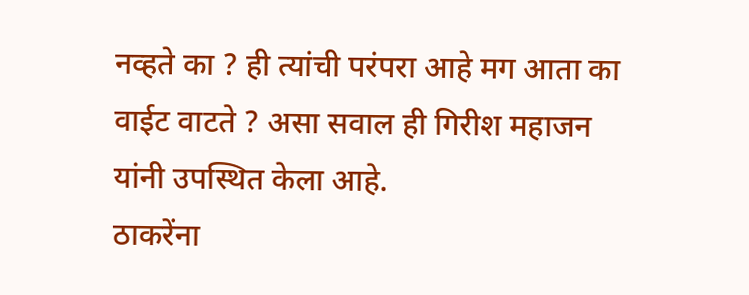नव्हते का ? ही त्यांची परंपरा आहे मग आता का वाईट वाटते ? असा सवाल ही गिरीश महाजन यांनी उपस्थित केला आहे.
ठाकरेंना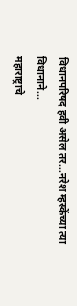विधानपरिषद हवी असेल तर...नरेश म्हस्केंच्या त्या विधानाने...
महाराष्ट्राचे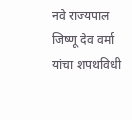नवे राज्यपाल जिष्णू देव वर्मा यांचा शपथविधी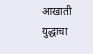आखाती युद्धाचा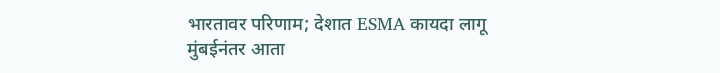भारतावर परिणाम; देशात ESMA कायदा लागू
मुंबईनंतर आता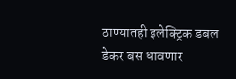ठाण्यातही इलेक्ट्रिक डबल डेकर बस धावणार